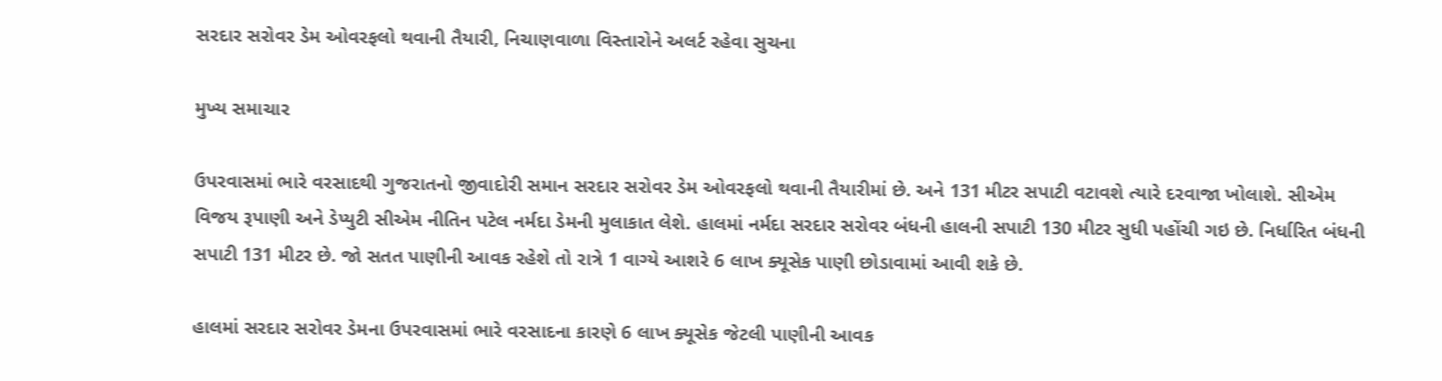સરદાર સરોવર ડેમ ઓવરફલો થવાની તૈયારી, નિચાણવાળા વિસ્તારોને અલર્ટ રહેવા સુચના

મુખ્ય સમાચાર

ઉપરવાસમાં ભારે વરસાદથી ગુજરાતનો જીવાદોરી સમાન સરદાર સરોવર ડેમ ઓવરફલો થવાની તૈયારીમાં છે. અને 131 મીટર સપાટી વટાવશે ત્યારે દરવાજા ખોલાશે. સીએમ વિજય રૂપાણી અને ડેપ્યુટી સીએમ નીતિન પટેલ નર્મદા ડેમની મુલાકાત લેશે. હાલમાં નર્મદા સરદાર સરોવર બંધની હાલની સપાટી 130 મીટર સુધી પહોંચી ગઇ છે. નિર્ધારિત બંધની સપાટી 131 મીટર છે. જો સતત પાણીની આવક રહેશે તો રાત્રે 1 વાગ્યે આશરે 6 લાખ ક્યૂસેક પાણી છોડાવામાં આવી શકે છે.

હાલમાં સરદાર સરોવર ડેમના ઉપરવાસમાં ભારે વરસાદના કારણે 6 લાખ ક્યૂસેક જેટલી પાણીની આવક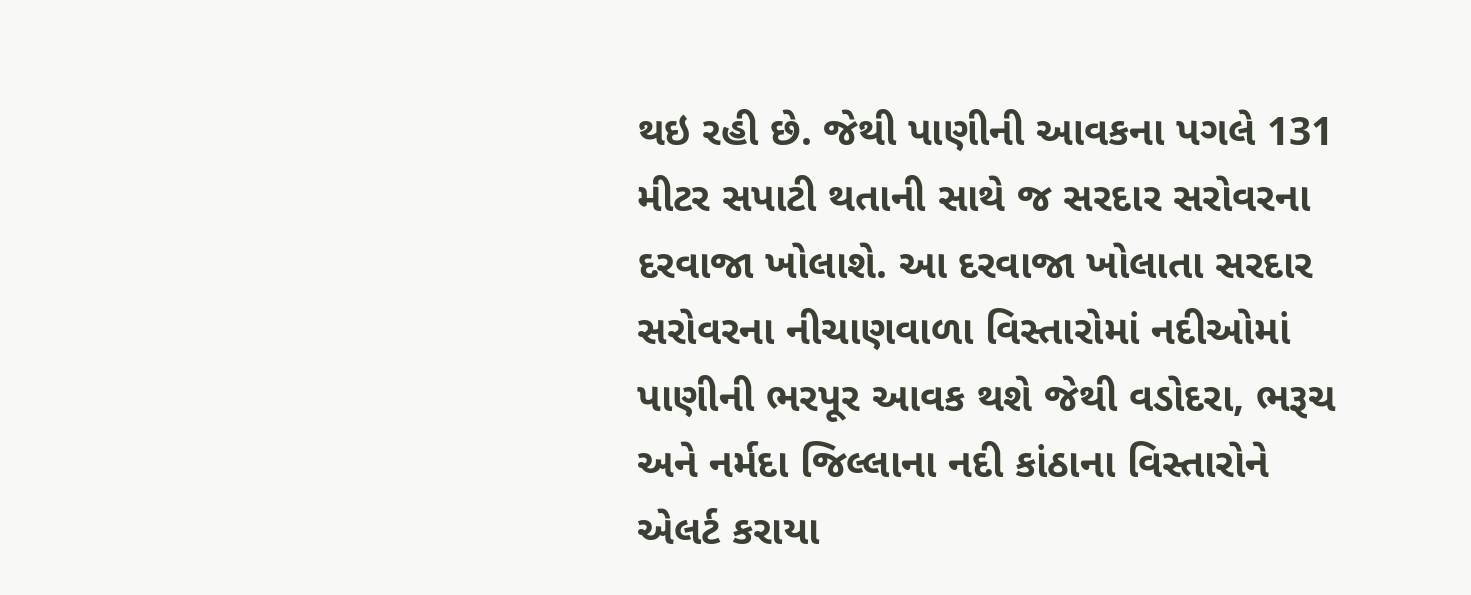થઇ રહી છે. જેથી પાણીની આવકના પગલે 131 મીટર સપાટી થતાની સાથે જ સરદાર સરોવરના દરવાજા ખોલાશે. આ દરવાજા ખોલાતા સરદાર સરોવરના નીચાણવાળા વિસ્તારોમાં નદીઓમાં પાણીની ભરપૂર આવક થશે જેથી વડોદરા, ભરૂચ અને નર્મદા જિલ્લાના નદી કાંઠાના વિસ્તારોને એલર્ટ કરાયા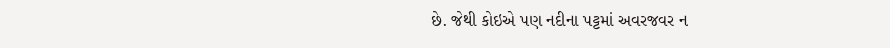છે. જેથી કોઇએ પણ નદીના પટ્ટમાં અવરજવર ન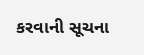કરવાની સૂચના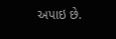અપાઇ છે.